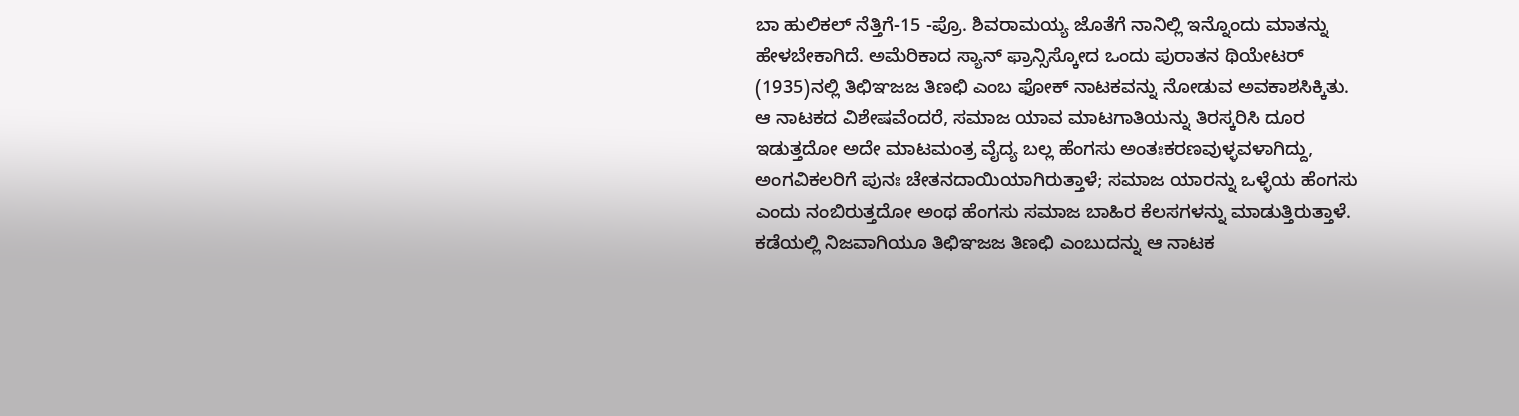ಬಾ ಹುಲಿಕಲ್ ನೆತ್ತಿಗೆ-15 -ಪ್ರೊ. ಶಿವರಾಮಯ್ಯ ಜೊತೆಗೆ ನಾನಿಲ್ಲಿ ಇನ್ನೊಂದು ಮಾತನ್ನು ಹೇಳಬೇಕಾಗಿದೆ. ಅಮೆರಿಕಾದ ಸ್ಯಾನ್ ಫ್ರಾನ್ಸಿಸ್ಕೋದ ಒಂದು ಪುರಾತನ ಥಿಯೇಟರ್ (1935)ನಲ್ಲಿ ತಿಛಿಞಜಜ ತಿಣಛಿ ಎಂಬ ಫೋಕ್ ನಾಟಕವನ್ನು ನೋಡುವ ಅವಕಾಶಸಿಕ್ಕಿತು. ಆ ನಾಟಕದ ವಿಶೇಷವೆಂದರೆ, ಸಮಾಜ ಯಾವ ಮಾಟಗಾತಿಯನ್ನು ತಿರಸ್ಕರಿಸಿ ದೂರ ಇಡುತ್ತದೋ ಅದೇ ಮಾಟಮಂತ್ರ ವೈದ್ಯ ಬಲ್ಲ ಹೆಂಗಸು ಅಂತಃಕರಣವುಳ್ಳವಳಾಗಿದ್ದು, ಅಂಗವಿಕಲರಿಗೆ ಪುನಃ ಚೇತನದಾಯಿಯಾಗಿರುತ್ತಾಳೆ; ಸಮಾಜ ಯಾರನ್ನು ಒಳ್ಳೆಯ ಹೆಂಗಸು ಎಂದು ನಂಬಿರುತ್ತದೋ ಅಂಥ ಹೆಂಗಸು ಸಮಾಜ ಬಾಹಿರ ಕೆಲಸಗಳನ್ನು ಮಾಡುತ್ತಿರುತ್ತಾಳೆ. ಕಡೆಯಲ್ಲಿ ನಿಜವಾಗಿಯೂ ತಿಛಿಞಜಜ ತಿಣಛಿ ಎಂಬುದನ್ನು ಆ ನಾಟಕ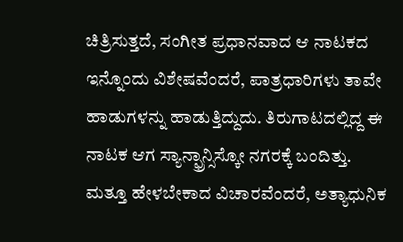ಚಿತ್ರಿಸುತ್ತದೆ, ಸಂಗೀತ ಪ್ರಧಾನವಾದ ಆ ನಾಟಕದ ಇನ್ನೊಂದು ವಿಶೇಷವೆಂದರೆ, ಪಾತ್ರಧಾರಿಗಳು ತಾವೇ ಹಾಡುಗಳನ್ನು ಹಾಡುತ್ತಿದ್ದುದು. ತಿರುಗಾಟದಲ್ಲಿದ್ದ ಈ ನಾಟಕ ಆಗ ಸ್ಯಾನ್ಫ್ರಾನ್ಸಿಸ್ಕೋ ನಗರಕ್ಕೆ ಬಂದಿತ್ತು.
ಮತ್ತೂ ಹೇಳಬೇಕಾದ ವಿಚಾರವೆಂದರೆ, ಅತ್ಯಾಧುನಿಕ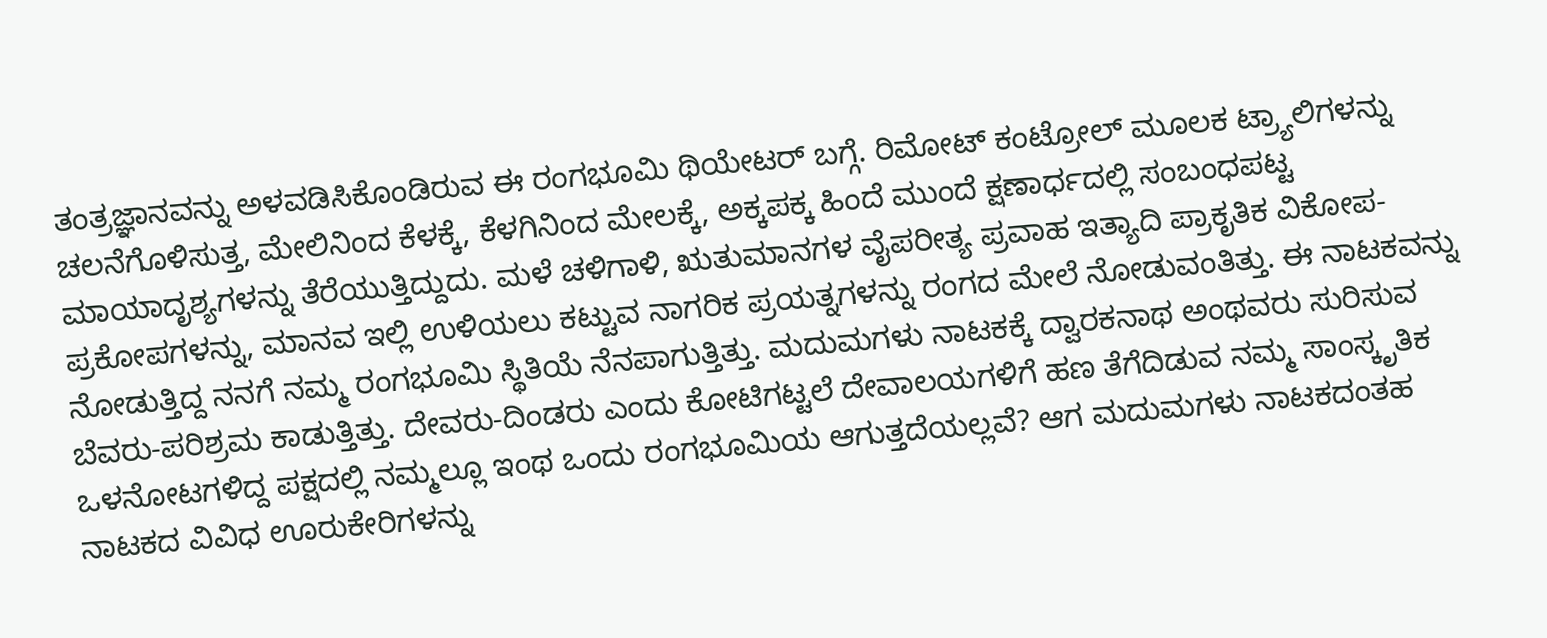ತಂತ್ರಜ್ಞಾನವನ್ನು ಅಳವಡಿಸಿಕೊಂಡಿರುವ ಈ ರಂಗಭೂಮಿ ಥಿಯೇಟರ್ ಬಗ್ಗೆ. ರಿಮೋಟ್ ಕಂಟ್ರೋಲ್ ಮೂಲಕ ಟ್ರ್ಯಾಲಿಗಳನ್ನು ಚಲನೆಗೊಳಿಸುತ್ತ, ಮೇಲಿನಿಂದ ಕೆಳಕ್ಕೆ, ಕೆಳಗಿನಿಂದ ಮೇಲಕ್ಕೆ, ಅಕ್ಕಪಕ್ಕ ಹಿಂದೆ ಮುಂದೆ ಕ್ಷಣಾರ್ಧದಲ್ಲಿ ಸಂಬಂಧಪಟ್ಟ ಮಾಯಾದೃಶ್ಯಗಳನ್ನು ತೆರೆಯುತ್ತಿದ್ದುದು. ಮಳೆ ಚಳಿಗಾಳಿ, ಋತುಮಾನಗಳ ವೈಪರೀತ್ಯ ಪ್ರವಾಹ ಇತ್ಯಾದಿ ಪ್ರಾಕೃತಿಕ ವಿಕೋಪ-ಪ್ರಕೋಪಗಳನ್ನು, ಮಾನವ ಇಲ್ಲಿ ಉಳಿಯಲು ಕಟ್ಟುವ ನಾಗರಿಕ ಪ್ರಯತ್ನಗಳನ್ನು ರಂಗದ ಮೇಲೆ ನೋಡುವಂತಿತ್ತು. ಈ ನಾಟಕವನ್ನು ನೋಡುತ್ತಿದ್ದ ನನಗೆ ನಮ್ಮ ರಂಗಭೂಮಿ ಸ್ಥಿತಿಯೆ ನೆನಪಾಗುತ್ತಿತ್ತು. ಮದುಮಗಳು ನಾಟಕಕ್ಕೆ ದ್ವಾರಕನಾಥ ಅಂಥವರು ಸುರಿಸುವ ಬೆವರು-ಪರಿಶ್ರಮ ಕಾಡುತ್ತಿತ್ತು. ದೇವರು-ದಿಂಡರು ಎಂದು ಕೋಟಿಗಟ್ಟಲೆ ದೇವಾಲಯಗಳಿಗೆ ಹಣ ತೆಗೆದಿಡುವ ನಮ್ಮ ಸಾಂಸ್ಕೃತಿಕ ಒಳನೋಟಗಳಿದ್ದ ಪಕ್ಷದಲ್ಲಿ ನಮ್ಮಲ್ಲೂ ಇಂಥ ಒಂದು ರಂಗಭೂಮಿಯ ಆಗುತ್ತದೆಯಲ್ಲವೆ? ಆಗ ಮದುಮಗಳು ನಾಟಕದಂತಹ ನಾಟಕದ ವಿವಿಧ ಊರುಕೇರಿಗಳನ್ನು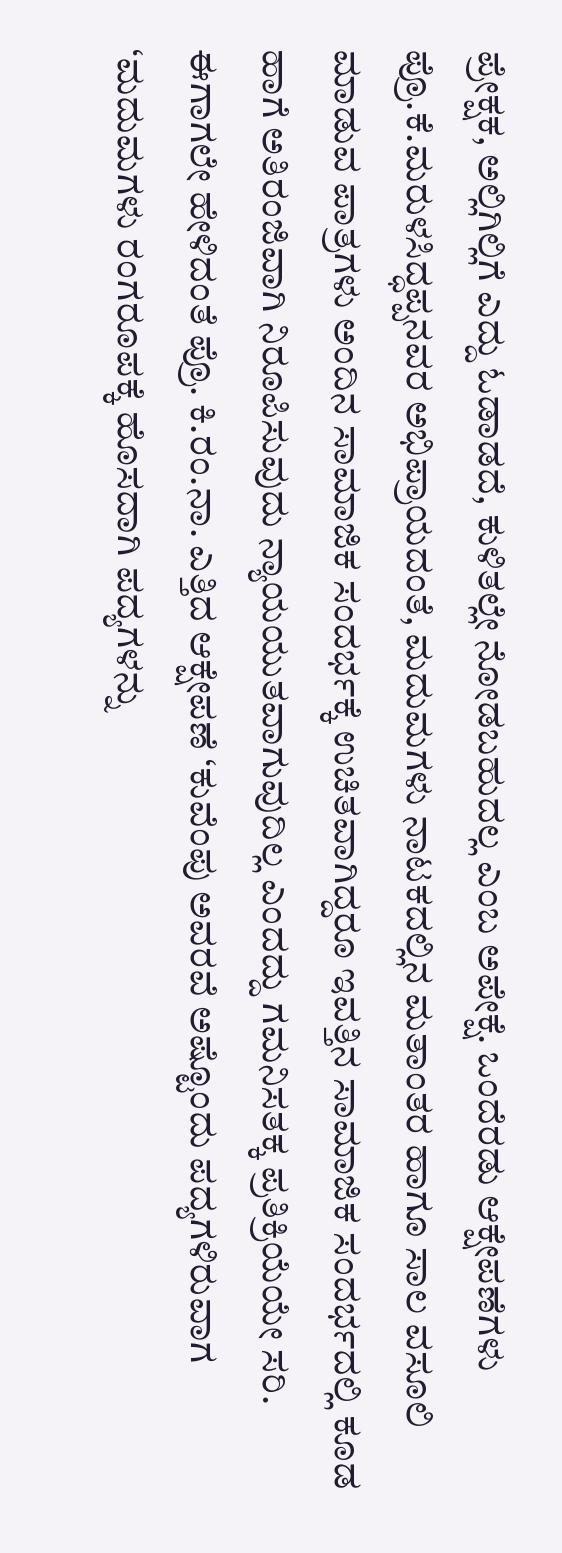ಪ್ರೇಕ್ಷಕ, ಅಲ್ಲಿಗಿಲ್ಲಿಗೆ ಎದ್ದು ಓಡಾಡದೆ, ಕುಳಿತಲ್ಲೇ ನೋಡಬಹುದಲ್ಲ ಎಂಬ ಅಪೇಕ್ಷೆ. ಒಂದೆರಡು ಆಕ್ಷೇಪಣೆಗಳು ಪ್ರೊ.ಕೆ.ಮರುಳಸಿದ್ಧಪ್ಪನವರ ಅಭಿಪ್ರಾಯದಂತೆ, ಮದುಮಗಳು ನಾಟಕದಲ್ಲಿನ ಮತಾಂತರ ಹಾಗೂ ಸಾಲ ವಸೂಲಿ ಮಾಡುವ ಪಾತ್ರಗಳು ಅಂದಿನ ಸಾಮಾಜಿಕ ಸಂದರ್ಭಕ್ಕೆ ಉಚಿತವಾಗಿದ್ದರೂ ಇವತ್ತಿನ ಸಾಮಾಜಿಕ ಸಂದರ್ಭದಲ್ಲಿ ಕೂಡ ಹಾಗೆ ಅತಿರಂಜಿವಾಗಿ ನಿರೂಪಿಸುವುದು ನ್ಯಾಯಯುತವಾಗುವುದಿಲ್ಲ ಎಂದದ್ದು ಗಮನಿಸತಕ್ಕ ಪ್ರತಿಕ್ರಿಯೆಯೇ ಸರಿ. ಈಗಾಗಲೇ ಹೇಳಿದಂತೆ ಪ್ರೊ. ಕಿ.ರಂ.ನಾ. ಎತ್ತಿದ ಆಕ್ಷೇಪಣೆ ‘ಕುವೆಂಪು ಅವರವೆ ಅಷ್ಟೊಂದು ಪದ್ಯಗಳಿರುವಾಗ ‘ಮದುಮಗಳು ರಂಗರೂಪಕ್ಕೆ ಹೊಸದಾಗಿ ಪದ್ಯಗಳನ್ನು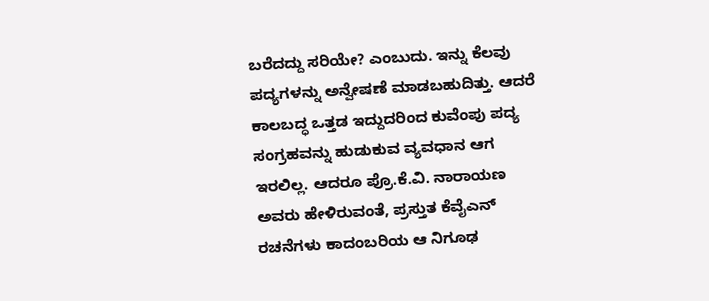ಬರೆದದ್ದು ಸರಿಯೇ? ಎಂಬುದು. ಇನ್ನು ಕೆಲವು ಪದ್ಯಗಳನ್ನು ಅನ್ವೇಷಣೆ ಮಾಡಬಹುದಿತ್ತು. ಆದರೆ ಕಾಲಬದ್ಧ ಒತ್ತಡ ಇದ್ದುದರಿಂದ ಕುವೆಂಪು ಪದ್ಯ ಸಂಗ್ರಹವನ್ನು ಹುಡುಕುವ ವ್ಯವಧಾನ ಆಗ ಇರಲಿಲ್ಲ. ಆದರೂ ಪ್ರೊ.ಕೆ.ವಿ. ನಾರಾಯಣ ಅವರು ಹೇಳಿರುವಂತೆ, ಪ್ರಸ್ತುತ ಕೆವೈಎನ್ ರಚನೆಗಳು ಕಾದಂಬರಿಯ ಆ ನಿಗೂಢ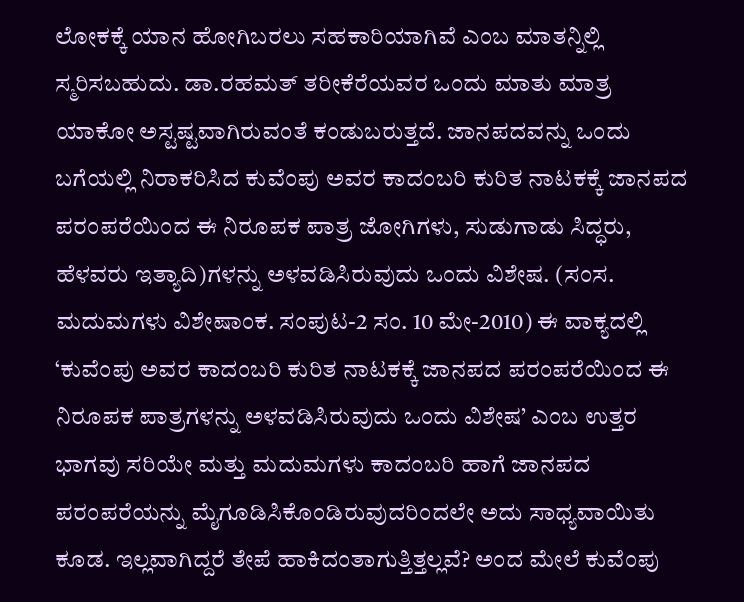ಲೋಕಕ್ಕೆ ಯಾನ ಹೋಗಿಬರಲು ಸಹಕಾರಿಯಾಗಿವೆ ಎಂಬ ಮಾತನ್ನಿಲ್ಲಿ ಸ್ಮರಿಸಬಹುದು. ಡಾ.ರಹಮತ್ ತರೀಕೆರೆಯವರ ಒಂದು ಮಾತು ಮಾತ್ರ ಯಾಕೋ ಅಸ್ಟಷ್ಟವಾಗಿರುವಂತೆ ಕಂಡುಬರುತ್ತದೆ. ಜಾನಪದವನ್ನು ಒಂದು ಬಗೆಯಲ್ಲಿ ನಿರಾಕರಿಸಿದ ಕುವೆಂಪು ಅವರ ಕಾದಂಬರಿ ಕುರಿತ ನಾಟಕಕ್ಕೆ ಜಾನಪದ ಪರಂಪರೆಯಿಂದ ಈ ನಿರೂಪಕ ಪಾತ್ರ ಜೋಗಿಗಳು, ಸುಡುಗಾಡು ಸಿದ್ಧರು, ಹೆಳವರು ಇತ್ಯಾದಿ)ಗಳನ್ನು ಅಳವಡಿಸಿರುವುದು ಒಂದು ವಿಶೇಷ. (ಸಂಸ. ಮದುಮಗಳು ವಿಶೇಷಾಂಕ. ಸಂಪುಟ-2 ಸಂ. 10 ಮೇ-2010) ಈ ವಾಕ್ಯದಲ್ಲಿ ‘ಕುವೆಂಪು ಅವರ ಕಾದಂಬರಿ ಕುರಿತ ನಾಟಕಕ್ಕೆ ಜಾನಪದ ಪರಂಪರೆಯಿಂದ ಈ ನಿರೂಪಕ ಪಾತ್ರಗಳನ್ನು ಅಳವಡಿಸಿರುವುದು ಒಂದು ವಿಶೇಷ’ ಎಂಬ ಉತ್ತರ ಭಾಗವು ಸರಿಯೇ ಮತ್ತು ಮದುಮಗಳು ಕಾದಂಬರಿ ಹಾಗೆ ಜಾನಪದ ಪರಂಪರೆಯನ್ನು ಮೈಗೂಡಿಸಿಕೊಂಡಿರುವುದರಿಂದಲೇ ಅದು ಸಾಧ್ಯವಾಯಿತು ಕೂಡ. ಇಲ್ಲವಾಗಿದ್ದರೆ ತೇಪೆ ಹಾಕಿದಂತಾಗುತ್ತಿತ್ತಲ್ಲವೆ? ಅಂದ ಮೇಲೆ ಕುವೆಂಪು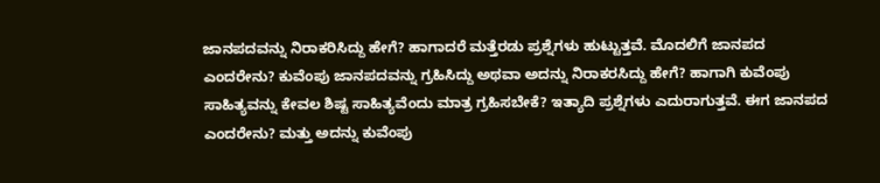ಜಾನಪದವನ್ನು ನಿರಾಕರಿಸಿದ್ದು ಹೇಗೆ? ಹಾಗಾದರೆ ಮತ್ತೆರಡು ಪ್ರಶ್ನೆಗಳು ಹುಟ್ಟುತ್ತವೆ. ಮೊದಲಿಗೆ ಜಾನಪದ ಎಂದರೇನು? ಕುವೆಂಪು ಜಾನಪದವನ್ನು ಗ್ರಹಿಸಿದ್ದು ಅಥವಾ ಅದನ್ನು ನಿರಾಕರಸಿದ್ದು ಹೇಗೆ? ಹಾಗಾಗಿ ಕುವೆಂಪು ಸಾಹಿತ್ಯವನ್ನು ಕೇವಲ ಶಿಷ್ಟ ಸಾಹಿತ್ಯವೆಂದು ಮಾತ್ರ ಗ್ರಹಿಸಬೇಕೆ? ಇತ್ಯಾದಿ ಪ್ರಶ್ನೆಗಳು ಎದುರಾಗುತ್ತವೆ. ಈಗ ಜಾನಪದ ಎಂದರೇನು? ಮತ್ತು ಅದನ್ನು ಕುವೆಂಪು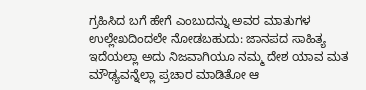ಗ್ರಹಿಸಿದ ಬಗೆ ಹೇಗೆ ಎಂಬುದನ್ನು ಅವರ ಮಾತುಗಳ ಉಲ್ಲೇಖದಿಂದಲೇ ನೋಡಬಹುದು: ಜಾನಪದ ಸಾಹಿತ್ಯ ಇದೆಯಲ್ಲಾ ಅದು ನಿಜವಾಗಿಯೂ ನಮ್ಮ ದೇಶ ಯಾವ ಮತ ಮೌಢ್ಯವನ್ನೆಲ್ಲಾ ಪ್ರಚಾರ ಮಾಡಿತೋ ಆ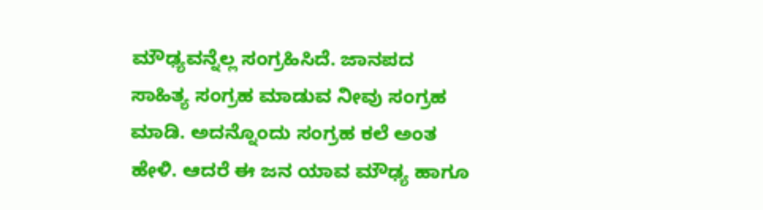ಮೌಢ್ಯವನ್ನೆಲ್ಲ ಸಂಗ್ರಹಿಸಿದೆ. ಜಾನಪದ ಸಾಹಿತ್ಯ ಸಂಗ್ರಹ ಮಾಡುವ ನೀವು ಸಂಗ್ರಹ ಮಾಡಿ. ಅದನ್ನೊಂದು ಸಂಗ್ರಹ ಕಲೆ ಅಂತ ಹೇಳಿ. ಆದರೆ ಈ ಜನ ಯಾವ ಮೌಢ್ಯ ಹಾಗೂ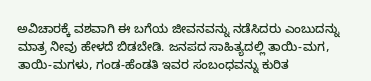ಅವಿಚಾರಕ್ಕೆ ವಶವಾಗಿ ಈ ಬಗೆಯ ಜೀವನವನ್ನು ನಡೆಸಿದರು ಎಂಬುದನ್ನು ಮಾತ್ರ ನೀವು ಹೇಳದೆ ಬಿಡಬೇಡಿ. ಜನಪದ ಸಾಹಿತ್ಯದಲ್ಲಿ ತಾಯಿ-ಮಗ, ತಾಯಿ-ಮಗಳು, ಗಂಡ-ಹೆಂಡತಿ ಇವರ ಸಂಬಂಧವನ್ನು ಕುರಿತ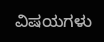ವಿಷಯಗಳು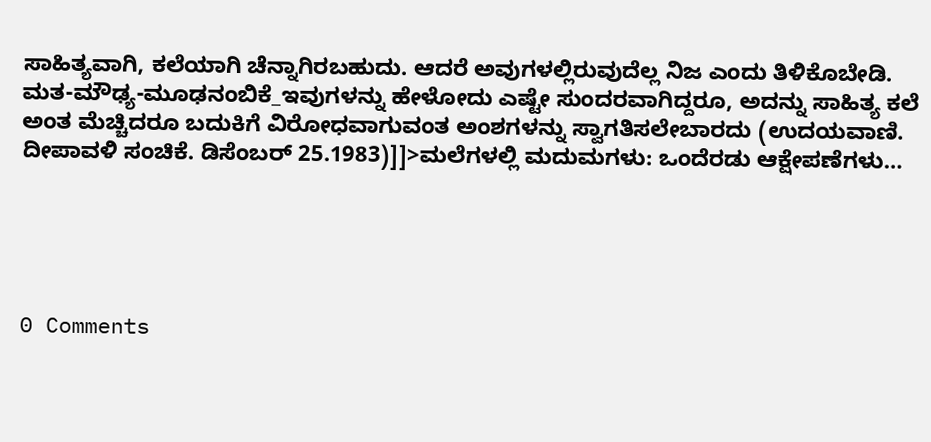ಸಾಹಿತ್ಯವಾಗಿ, ಕಲೆಯಾಗಿ ಚೆನ್ನಾಗಿರಬಹುದು. ಆದರೆ ಅವುಗಳಲ್ಲಿರುವುದೆಲ್ಲ ನಿಜ ಎಂದು ತಿಳಿಕೊಬೇಡಿ. ಮತ-ಮೌಢ್ಯ-ಮೂಢನಂಬಿಕೆ_ಇವುಗಳನ್ನು ಹೇಳೋದು ಎಷ್ಟೇ ಸುಂದರವಾಗಿದ್ದರೂ, ಅದನ್ನು ಸಾಹಿತ್ಯ ಕಲೆ ಅಂತ ಮೆಚ್ಚಿದರೂ ಬದುಕಿಗೆ ವಿರೋಧವಾಗುವಂತ ಅಂಶಗಳನ್ನು ಸ್ವಾಗತಿಸಲೇಬಾರದು (ಉದಯವಾಣಿ. ದೀಪಾವಳಿ ಸಂಚಿಕೆ. ಡಿಸೆಂಬರ್ 25.1983)]]>ಮಲೆಗಳಲ್ಲಿ ಮದುಮಗಳು: ಒಂದೆರಡು ಆಕ್ಷೇಪಣೆಗಳು…





0 Comments